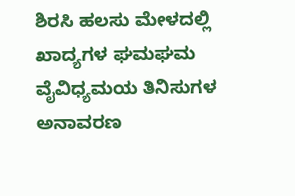ಶಿರಸಿ ಹಲಸು ಮೇಳದಲ್ಲಿ ಖಾದ್ಯಗಳ ಘಮಘಮ ವೈವಿಧ್ಯಮಯ ತಿನಿಸುಗಳ ಅನಾವರಣ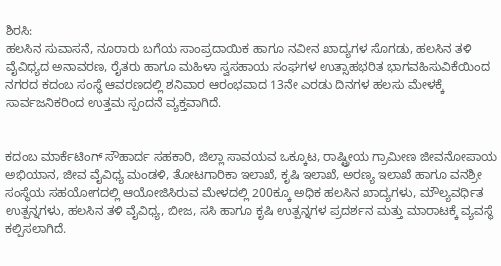ಶಿರಸಿ:
ಹಲಸಿನ ಸುವಾಸನೆ, ನೂರಾರು ಬಗೆಯ ಸಾಂಪ್ರದಾಯಿಕ ಹಾಗೂ ನವೀನ ಖಾದ್ಯಗಳ ಸೊಗಡು, ಹಲಸಿನ ತಳಿ ವೈವಿಧ್ಯದ ಅನಾವರಣ, ರೈತರು ಹಾಗೂ ಮಹಿಳಾ ಸ್ವಸಹಾಯ ಸಂಘಗಳ ಉತ್ಸಾಹಭರಿತ ಭಾಗವಹಿಸುವಿಕೆಯಿಂದ ನಗರದ ಕದಂಬ ಸಂಸ್ಥೆ ಆವರಣದಲ್ಲಿ ಶನಿವಾರ ಆರಂಭವಾದ 13ನೇ ಎರಡು ದಿನಗಳ ಹಲಸು ಮೇಳಕ್ಕೆ ಸಾರ್ವಜನಿಕರಿಂದ ಉತ್ತಮ ಸ್ಪಂದನೆ ವ್ಯಕ್ತವಾಗಿದೆ.


ಕದಂಬ ಮಾರ್ಕೆಟಿಂಗ್ ಸೌಹಾರ್ದ ಸಹಕಾರಿ, ಜಿಲ್ಲಾ ಸಾವಯವ ಒಕ್ಕೂಟ, ರಾಷ್ಟ್ರೀಯ ಗ್ರಾಮೀಣ ಜೀವನೋಪಾಯ ಅಭಿಯಾನ, ಜೀವ ವೈವಿಧ್ಯ ಮಂಡಳಿ, ತೋಟಗಾರಿಕಾ ಇಲಾಖೆ, ಕೃಷಿ ಇಲಾಖೆ, ಅರಣ್ಯ ಇಲಾಖೆ ಹಾಗೂ ವನಶ್ರೀ ಸಂಸ್ಥೆಯ ಸಹಯೋಗದಲ್ಲಿ ಆಯೋಜಿಸಿರುವ ಮೇಳದಲ್ಲಿ 200ಕ್ಕೂ ಅಧಿಕ ಹಲಸಿನ ಖಾದ್ಯಗಳು, ಮೌಲ್ಯವರ್ಧಿತ ಉತ್ಪನ್ನಗಳು, ಹಲಸಿನ ತಳಿ ವೈವಿಧ್ಯ, ಬೀಜ, ಸಸಿ ಹಾಗೂ ಕೃಷಿ ಉತ್ಪನ್ನಗಳ ಪ್ರದರ್ಶನ ಮತ್ತು ಮಾರಾಟಕ್ಕೆ ವ್ಯವಸ್ಥೆ ಕಲ್ಪಿಸಲಾಗಿದೆ.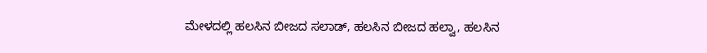ಮೇಳದಲ್ಲಿ ಹಲಸಿನ ಬೀಜದ ಸಲಾಡ್, ಹಲಸಿನ ಬೀಜದ ಹಲ್ವಾ, ಹಲಸಿನ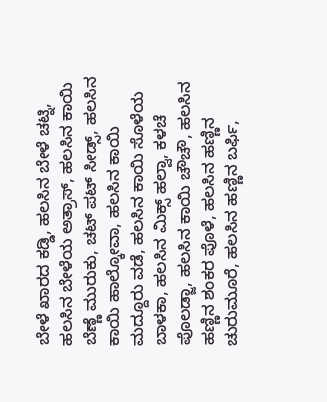ಬೇಳೆ ಖಾರದ ಕಡ್ಡಿ, ಹಲಸಿನ ಬೇಳೆ ಚಟ್ನಿ, ಹಲಸಿನ ಬೇಳೆಯ ಅತ್ರಾಸ್, ಹಲಸಿನ ಕಾಯಿ ಬೆಣ್ಣೆ ಮುರುಕು, ಚಟ್ ಪಟ್ ಸೀಡ್ಸ್, ಹಲಸಿನ ಕಾಯಿ ಹಾಲ್ಕೋವಾ, ಹಲಸಿನ ಕಾಯಿ ಮದ್ದೂರು ವಡೆ, ಹಲಸಿನ ಕಾಯಿ ಸೊಳೆಯ ಬಾಳಕಾ, ಹಲಸಿನ ಮಿಕ್ಸ್ ಹಲ್ವಾ, ಕಳಚೆ ಪೊಲಡ್ಜಾ, ಹಲಸಿನ ಕಾಯಿ ಚೌಚೌ, ಹಲಸಿನ ಹಣ್ಣಿನ ಶಂಕರ ಪೊಳೆ, ಹಲಸಿನ ಹಣ್ಣಿನ ಚುರುಮೂರೆ, ಹಲಸಿನ ಹಣ್ಣಿನ ಬರ್ಫಿ,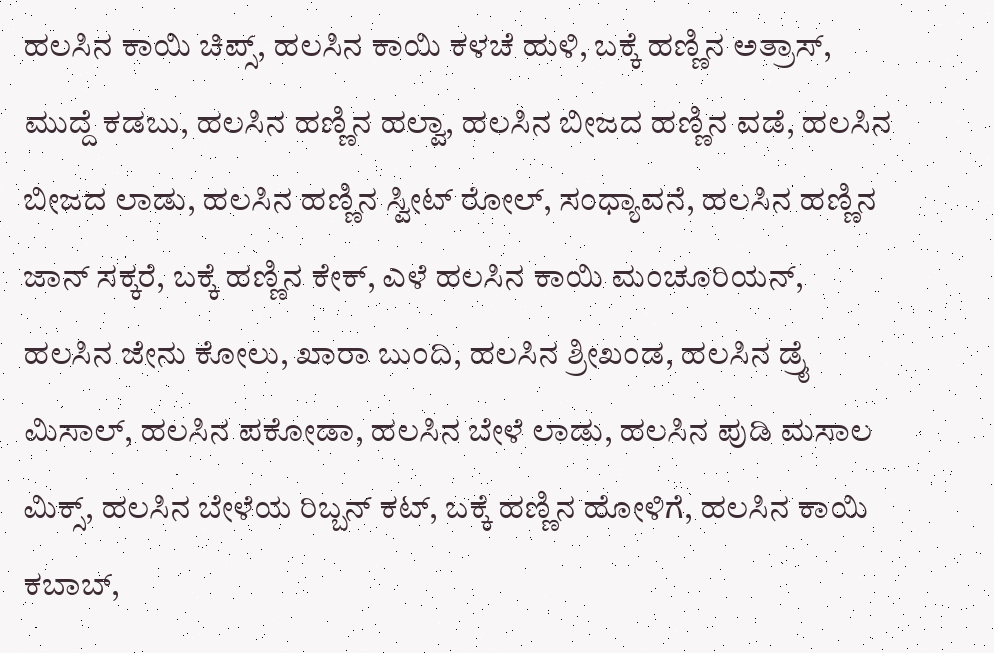ಹಲಸಿನ ಕಾಯಿ ಚಿಪ್ಸ್, ಹಲಸಿನ ಕಾಯಿ ಕಳಚೆ ಹುಳಿ, ಬಕ್ಕೆ ಹಣ್ಣಿನ ಅತ್ರಾಸ್, ಮುದ್ದೆ ಕಡಬು, ಹಲಸಿನ ಹಣ್ಣಿನ ಹಲ್ವಾ, ಹಲಸಿನ ಬೀಜದ ಹಣ್ಣಿನ ವಡೆ, ಹಲಸಿನ ಬೀಜದ ಲಾಡು, ಹಲಸಿನ ಹಣ್ಣಿನ ಸ್ವೀಟ್ ರೋಲ್, ಸಂಧ್ಯಾವನೆ, ಹಲಸಿನ ಹಣ್ಣಿನ ಜಾನ್ ಸಕ್ಕರೆ, ಬಕ್ಕೆ ಹಣ್ಣಿನ ಕೇಕ್, ಎಳೆ ಹಲಸಿನ ಕಾಯಿ ಮಂಚೂರಿಯನ್, ಹಲಸಿನ ಜೇನು ಕೋಲು, ಖಾರಾ ಬುಂದಿ, ಹಲಸಿನ ಶ್ರೀಖಂಡ, ಹಲಸಿನ ಡ್ರೈ ಮಿಸಾಲ್, ಹಲಸಿನ ಪಕೋಡಾ, ಹಲಸಿನ ಬೇಳೆ ಲಾಡು, ಹಲಸಿನ ಪುಡಿ ಮಸಾಲ ಮಿಕ್ಸ್, ಹಲಸಿನ ಬೇಳೆಯ ರಿಬ್ಬನ್ ಕಟ್, ಬಕ್ಕೆ ಹಣ್ಣಿನ ಹೋಳಿಗೆ, ಹಲಸಿನ ಕಾಯಿ ಕಬಾಬ್,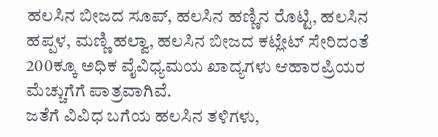ಹಲಸಿನ ಬೀಜದ ಸೂಪ್, ಹಲಸಿನ ಹಣ್ಣಿನ ರೊಟ್ಟಿ, ಹಲಸಿನ ಹಪ್ಪಳ, ಮಣ್ಣಿ ಹಲ್ವಾ, ಹಲಸಿನ ಬೀಜದ ಕಟ್ಲೇಟ್ ಸೇರಿದಂತೆ 200ಕ್ಕೂ ಅಧಿಕ ವೈವಿಧ್ಯಮಯ ಖಾದ್ಯಗಳು ಆಹಾರಪ್ರಿಯರ ಮೆಚ್ಚುಗೆಗೆ ಪಾತ್ರವಾಗಿವೆ.
ಜತೆಗೆ ವಿವಿಧ ಬಗೆಯ ಹಲಸಿನ ತಳಿಗಳು,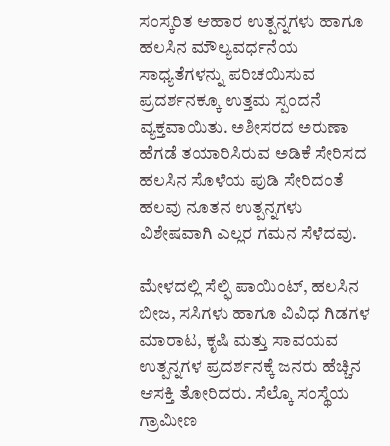ಸಂಸ್ಕರಿತ ಆಹಾರ ಉತ್ಪನ್ನಗಳು ಹಾಗೂ ಹಲಸಿನ ಮೌಲ್ಯವರ್ಧನೆಯ ಸಾಧ್ಯತೆಗಳನ್ನು ಪರಿಚಯಿಸುವ ಪ್ರದರ್ಶನಕ್ಕೂ ಉತ್ತಮ ಸ್ಪಂದನೆ ವ್ಯಕ್ತವಾಯಿತು. ಅಶೀಸರದ ಅರುಣಾ ಹೆಗಡೆ ತಯಾರಿಸಿರುವ ಅಡಿಕೆ ಸೇರಿಸದ ಹಲಸಿನ ಸೊಳೆಯ ಪುಡಿ ಸೇರಿದಂತೆ ಹಲವು ನೂತನ ಉತ್ಪನ್ನಗಳು ವಿಶೇಷವಾಗಿ ಎಲ್ಲರ ಗಮನ ಸೆಳೆದವು.

ಮೇಳದಲ್ಲಿ ಸೆಲ್ಫಿ ಪಾಯಿಂಟ್, ಹಲಸಿನ ಬೀಜ, ಸಸಿಗಳು ಹಾಗೂ ವಿವಿಧ ಗಿಡಗಳ ಮಾರಾಟ, ಕೃಷಿ ಮತ್ತು ಸಾವಯವ ಉತ್ಪನ್ನಗಳ ಪ್ರದರ್ಶನಕ್ಕೆ ಜನರು ಹೆಚ್ಚಿನ ಆಸಕ್ತಿ ತೋರಿದರು. ಸೆಲ್ಕೊ ಸಂಸ್ಥೆಯ ಗ್ರಾಮೀಣ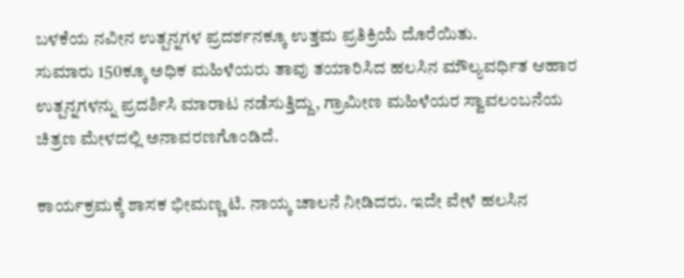ಬಳಕೆಯ ನವೀನ ಉತ್ಪನ್ನಗಳ ಪ್ರದರ್ಶನಕ್ಕೂ ಉತ್ತಮ ಪ್ರತಿಕ್ರಿಯೆ ದೊರೆಯಿತು.
ಸುಮಾರು 150ಕ್ಕೂ ಅಧಿಕ ಮಹಿಳೆಯರು ತಾವು ತಯಾರಿಸಿದ ಹಲಸಿನ ಮೌಲ್ಯವರ್ಧಿತ ಆಹಾರ ಉತ್ಪನ್ನಗಳನ್ನು ಪ್ರದರ್ಶಿಸಿ ಮಾರಾಟ ನಡೆಸುತ್ತಿದ್ದು, ಗ್ರಾಮೀಣ ಮಹಿಳೆಯರ ಸ್ವಾವಲಂಬನೆಯ ಚಿತ್ರಣ ಮೇಳದಲ್ಲಿ ಅನಾವರಣಗೊಂಡಿದೆ.

ಕಾರ್ಯಕ್ರಮಕ್ಕೆ ಶಾಸಕ ಭೀಮಣ್ಣ ಟಿ. ನಾಯ್ಕ ಚಾಲನೆ ನೀಡಿದರು. ಇದೇ ವೇಳೆ ಹಲಸಿನ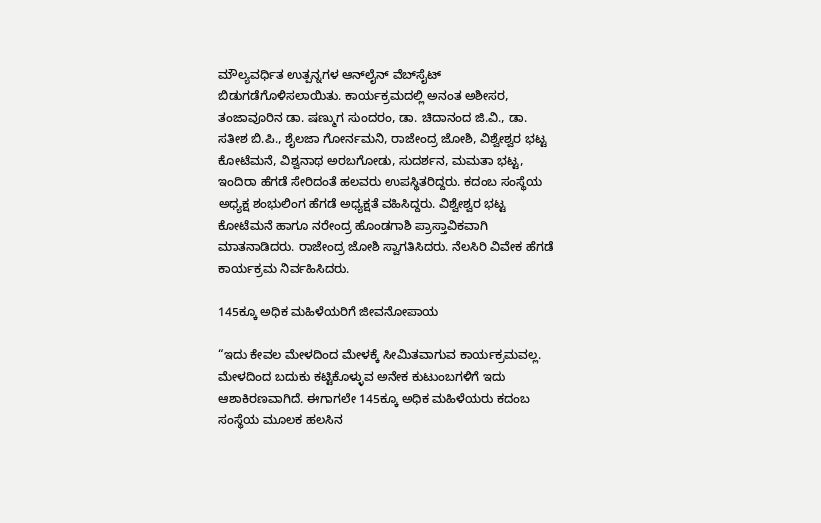ಮೌಲ್ಯವರ್ಧಿತ ಉತ್ಪನ್ನಗಳ ಆನ್‌ಲೈನ್ ವೆಬ್‌ಸೈಟ್‌ ಬಿಡುಗಡೆಗೊಳಿಸಲಾಯಿತು. ಕಾರ್ಯಕ್ರಮದಲ್ಲಿ ಅನಂತ ಅಶೀಸರ, ತಂಜಾವೂರಿನ ಡಾ. ಷಣ್ಮುಗ ಸುಂದರಂ, ಡಾ. ಚಿದಾನಂದ ಜಿ.ವಿ., ಡಾ. ಸತೀಶ ಬಿ.ಪಿ., ಶೈಲಜಾ ಗೋರ್ನಮನಿ, ರಾಜೇಂದ್ರ ಜೋಶಿ, ವಿಶ್ವೇಶ್ವರ ಭಟ್ಟ ಕೋಟೆಮನೆ, ವಿಶ್ವನಾಥ ಅರಬಗೋಡು, ಸುದರ್ಶನ, ಮಮತಾ ಭಟ್ಟ, ಇಂದಿರಾ ಹೆಗಡೆ ಸೇರಿದಂತೆ ಹಲವರು ಉಪಸ್ಥಿತರಿದ್ದರು. ಕದಂಬ ಸಂಸ್ಥೆಯ ಅಧ್ಯಕ್ಷ ಶಂಭುಲಿಂಗ ಹೆಗಡೆ ಅಧ್ಯಕ್ಷತೆ ವಹಿಸಿದ್ದರು. ವಿಶ್ವೇಶ್ವರ ಭಟ್ಟ ಕೋಟೆಮನೆ ಹಾಗೂ ನರೇಂದ್ರ ಹೊಂಡಗಾಶಿ ಪ್ರಾಸ್ತಾವಿಕವಾಗಿ ಮಾತನಾಡಿದರು. ರಾಜೇಂದ್ರ ಜೋಶಿ ಸ್ವಾಗತಿಸಿದರು. ನೆಲಸಿರಿ ವಿವೇಕ ಹೆಗಡೆ ಕಾರ್ಯಕ್ರಮ ನಿರ್ವಹಿಸಿದರು.

145ಕ್ಕೂ ಅಧಿಕ ಮಹಿಳೆಯರಿಗೆ ಜೀವನೋಪಾಯ

“ಇದು ಕೇವಲ ಮೇಳದಿಂದ ಮೇಳಕ್ಕೆ ಸೀಮಿತವಾಗುವ ಕಾರ್ಯಕ್ರಮವಲ್ಲ. ಮೇಳದಿಂದ ಬದುಕು ಕಟ್ಟಿಕೊಳ್ಳುವ ಅನೇಕ ಕುಟುಂಬಗಳಿಗೆ ಇದು ಆಶಾಕಿರಣವಾಗಿದೆ. ಈಗಾಗಲೇ 145ಕ್ಕೂ ಅಧಿಕ ಮಹಿಳೆಯರು ಕದಂಬ ಸಂಸ್ಥೆಯ ಮೂಲಕ ಹಲಸಿನ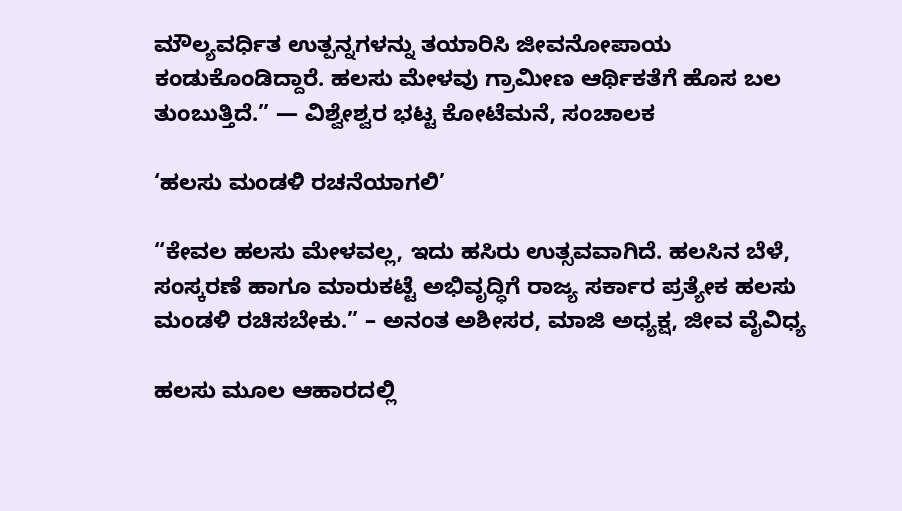ಮೌಲ್ಯವರ್ಧಿತ ಉತ್ಪನ್ನಗಳನ್ನು ತಯಾರಿಸಿ ಜೀವನೋಪಾಯ ಕಂಡುಕೊಂಡಿದ್ದಾರೆ. ಹಲಸು ಮೇಳವು ಗ್ರಾಮೀಣ ಆರ್ಥಿಕತೆಗೆ ಹೊಸ ಬಲ ತುಂಬುತ್ತಿದೆ.” — ವಿಶ್ವೇಶ್ವರ ಭಟ್ಟ ಕೋಟೆಮನೆ, ಸಂಚಾಲಕ

‘ಹಲಸು ಮಂಡಳಿ ರಚನೆಯಾಗಲಿ’

“ಕೇವಲ ಹಲಸು ಮೇಳವಲ್ಲ, ಇದು ಹಸಿರು ಉತ್ಸವವಾಗಿದೆ. ಹಲಸಿನ ಬೆಳೆ, ಸಂಸ್ಕರಣೆ ಹಾಗೂ ಮಾರುಕಟ್ಟೆ ಅಭಿವೃದ್ಧಿಗೆ ರಾಜ್ಯ ಸರ್ಕಾರ ಪ್ರತ್ಯೇಕ ಹಲಸು ಮಂಡಳಿ ರಚಿಸಬೇಕು.” – ಅನಂತ ಅಶೀಸರ, ಮಾಜಿ ಅಧ್ಯಕ್ಷ, ಜೀವ ವೈವಿಧ್ಯ

ಹಲಸು ಮೂಲ ಆಹಾರದಲ್ಲಿ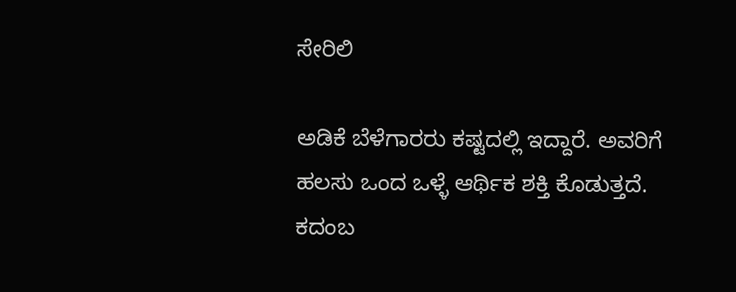ಸೇರಿಲಿ

ಅಡಿಕೆ ಬೆಳೆಗಾರರು ಕಷ್ಟದಲ್ಲಿ ಇದ್ದಾರೆ. ಅವರಿಗೆ ಹಲಸು ಒಂದ ಒಳ್ಳೆ ಆರ್ಥಿಕ ಶಕ್ತಿ ಕೊಡುತ್ತದೆ. ಕದಂಬ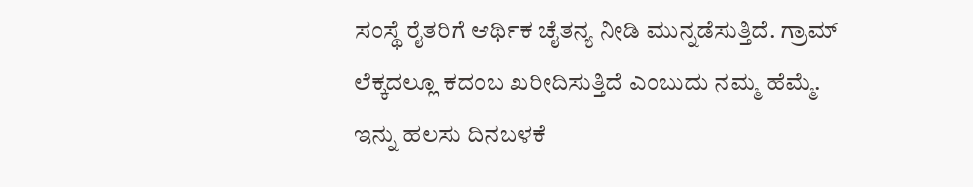ಸಂಸ್ಥೆ ರೈತರಿಗೆ ಆರ್ಥಿಕ ಚೈತನ್ಯ ನೀಡಿ ಮುನ್ನಡೆಸುತ್ತಿದೆ. ಗ್ರಾಮ್ ಲೆಕ್ಕದಲ್ಲೂ ಕದಂಬ ಖರೀದಿಸುತ್ತಿದೆ ಎಂಬುದು ನಮ್ಮ ಹೆಮ್ಮೆ‌. ಇನ್ನು ಹಲಸು ದಿನ‌ಬಳಕೆ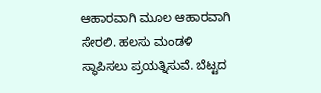ಆಹಾರವಾಗಿ ಮೂಲ ಆಹಾರವಾಗಿ ಸೇರಲಿ. ಹಲಸು‌ ಮಂಡಳಿ ಸ್ಥಾಪಿಸಲು ಪ್ರಯತ್ನಿಸುವೆ. ಬೆಟ್ಟದ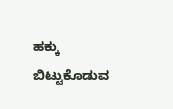ಹಕ್ಕು ಬಿಟ್ಟುಕೊಡುವ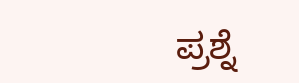ಪ್ರಶ್ನೆ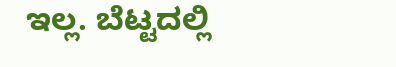ಇಲ್ಲ. ಬೆಟ್ಟದಲ್ಲಿ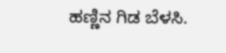ಹಣ್ಣಿನ‌ ಗಿಡ ಬೆಳಸಿ.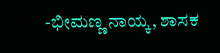-ಭೀಮಣ್ಣ ನಾಯ್ಕ, ಶಾಸಕ